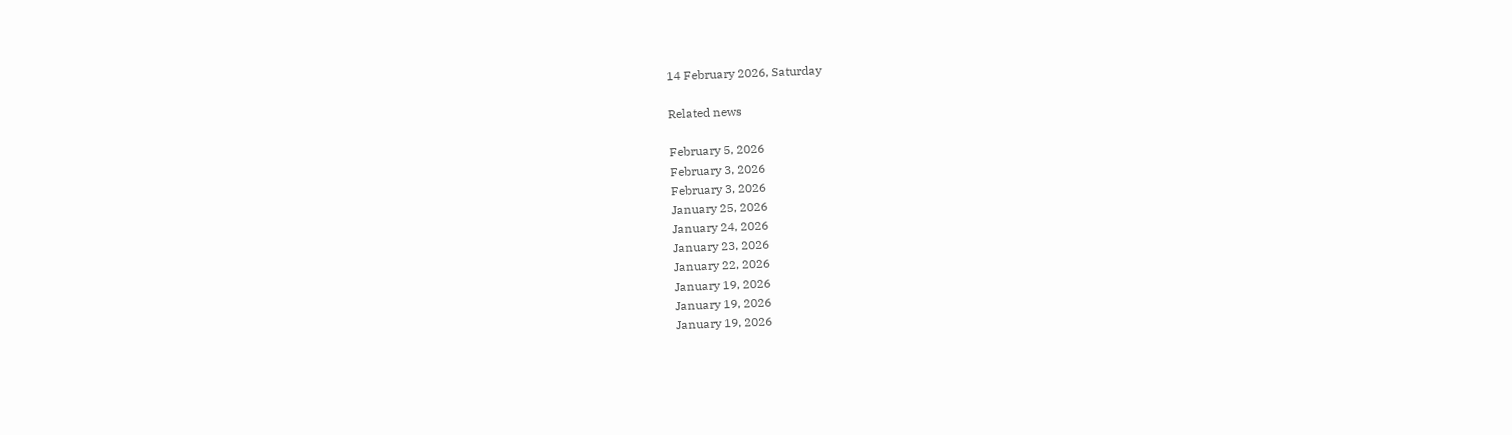14 February 2026, Saturday

Related news

February 5, 2026
February 3, 2026
February 3, 2026
January 25, 2026
January 24, 2026
January 23, 2026
January 22, 2026
January 19, 2026
January 19, 2026
January 19, 2026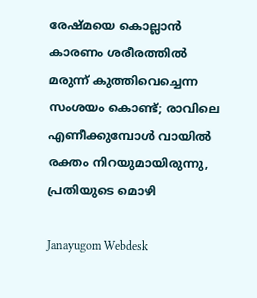രേഷ്മയെ കൊല്ലാൻ കാരണം ശരീരത്തിൽ മരുന്ന് കുത്തിവെച്ചെന്ന സംശയം കൊണ്ട്; രാവിലെ എണീക്കുമ്പോൾ വായില്‍ രക്തം നിറയുമായിരുന്നു, പ്രതിയുടെ മൊഴി

Janayugom Webdesk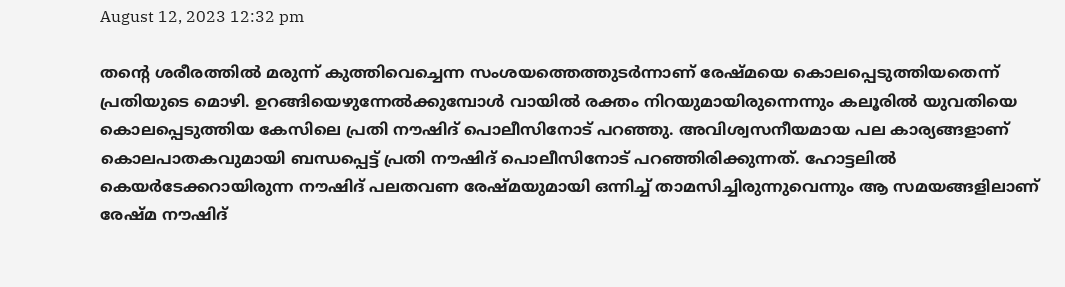August 12, 2023 12:32 pm

തന്‍റെ ശരീരത്തിൽ മരുന്ന് കുത്തിവെച്ചെന്ന സംശയത്തെത്തുടർന്നാണ് രേഷ്മയെ കൊലപ്പെടുത്തിയതെന്ന് പ്രതിയുടെ മൊഴി. ഉറങ്ങിയെഴുന്നേല്‍ക്കുമ്പോള്‍ വായില്‍ രക്തം നിറയുമായിരുന്നെന്നും കലൂരിൽ യുവതിയെ കൊലപ്പെടുത്തിയ കേസിലെ പ്രതി നൗഷിദ് പൊലീസിനോട് പറഞ്ഞു. അവിശ്വസനീയമായ പല കാര്യങ്ങളാണ് കൊലപാതകവുമായി ബന്ധപ്പെട്ട് പ്രതി നൗഷിദ് പൊലീസിനോട് പറഞ്ഞിരിക്കുന്നത്. ഹോട്ടലില്‍ കെയര്‍ടേക്കറായിരുന്ന നൗഷിദ് പലതവണ രേഷ്മയുമായി ഒന്നിച്ച് താമസിച്ചിരുന്നുവെന്നും ആ സമയങ്ങളിലാണ് രേഷ്മ നൗഷിദ്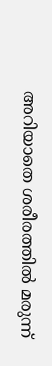അറിയാതെ ശരീരത്തില്‍ മരുന്ന്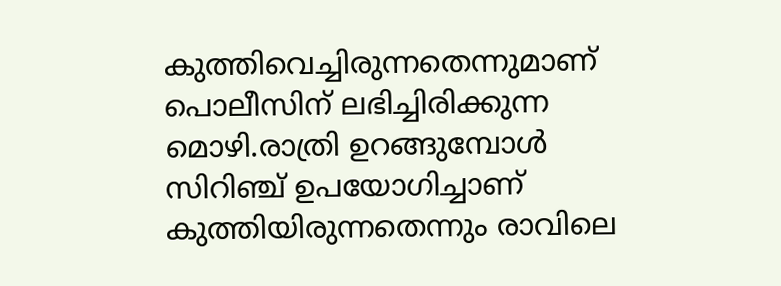കുത്തിവെച്ചിരുന്നതെന്നുമാണ് പൊലീസിന് ലഭിച്ചിരിക്കുന്ന മൊഴി.രാത്രി ഉറങ്ങുമ്പോള്‍ സിറിഞ്ച് ഉപയോഗിച്ചാണ് കുത്തിയിരുന്നതെന്നും രാവിലെ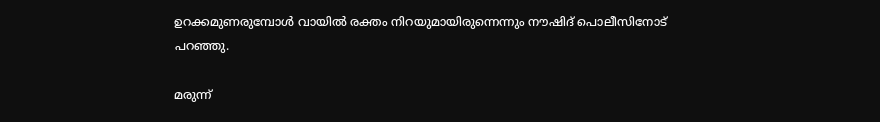ഉറക്കമുണരുമ്പോള്‍ വായില്‍ രക്തം നിറയുമായിരുന്നെന്നും നൗഷിദ് പൊലീസിനോട് പറഞ്ഞു.

മരുന്ന്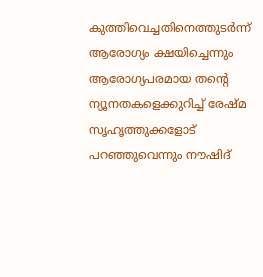കുത്തിവെച്ചതിനെത്തുടര്‍ന്ന് ആരോഗ്യം ക്ഷയിച്ചെന്നും ആരോഗ്യപരമായ തന്‍റെ ന്യൂനതകളെക്കുറിച്ച് രേഷ്മ സൃഹൃത്തുക്കളോട് പറഞ്ഞുവെന്നും നൗഷിദ്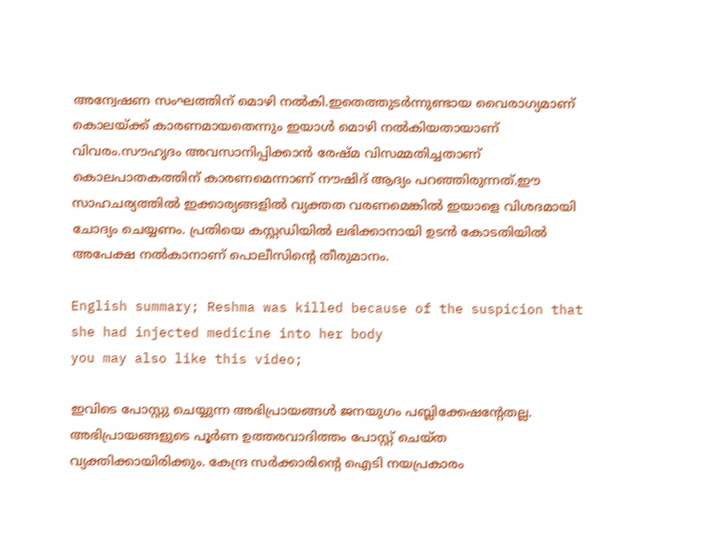അന്വേഷണ സംഘത്തിന് മൊഴി നല്‍കി.ഇതെത്തുടര്‍ന്നുണ്ടായ വൈരാഗ്യമാണ് കൊലയ്ക്ക് കാരണമായതെന്നും ഇയാള്‍ മൊഴി നല്‍കിയതായാണ് വിവരം.സൗഹൃദം അവസാനിപ്പിക്കാന്‍ രേഷ്മ വിസമ്മതിച്ചതാണ് കൊലപാതകത്തിന് കാരണമെന്നാണ് നൗഷിദ് ആദ്യം പറഞ്ഞിരുന്നത്.ഈ സാഹചര്യത്തില്‍ ഇക്കാര്യങ്ങളില്‍ വ്യക്തത വരണമെങ്കില്‍ ഇയാളെ വിശദമായി ചോദ്യം ചെയ്യണം. പ്രതിയെ കസ്റ്റഡിയില്‍ ലഭിക്കാനായി ഉടന്‍ കോടതിയില്‍ അപേക്ഷ നല്‍കാനാണ് പൊലീസിന്‍റെ തീരുമാനം.

English summary; Reshma was killed because of the suspicion that she had injected medicine into her body
you may also like this video;

ഇവിടെ പോസ്റ്റു ചെയ്യുന്ന അഭിപ്രായങ്ങള്‍ ജനയുഗം പബ്ലിക്കേഷന്റേതല്ല. അഭിപ്രായങ്ങളുടെ പൂര്‍ണ ഉത്തരവാദിത്തം പോസ്റ്റ് ചെയ്ത വ്യക്തിക്കായിരിക്കും. കേന്ദ്ര സര്‍ക്കാരിന്റെ ഐടി നയപ്രകാരം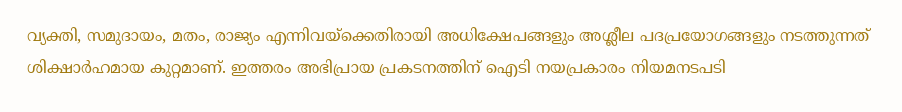വ്യക്തി, സമുദായം, മതം, രാജ്യം എന്നിവയ്‌ക്കെതിരായി അധിക്ഷേപങ്ങളും അശ്ലീല പദപ്രയോഗങ്ങളും നടത്തുന്നത് ശിക്ഷാര്‍ഹമായ കുറ്റമാണ്. ഇത്തരം അഭിപ്രായ പ്രകടനത്തിന് ഐടി നയപ്രകാരം നിയമനടപടി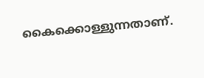കൈക്കൊള്ളുന്നതാണ്.